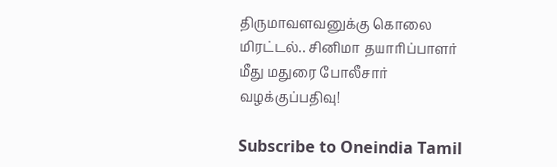திருமாவளவனுக்கு கொலை மிரட்டல்.. சினிமா தயாரிப்பாளர் மீது மதுரை போலீசார் வழக்குப்பதிவு!

Subscribe to Oneindia Tamil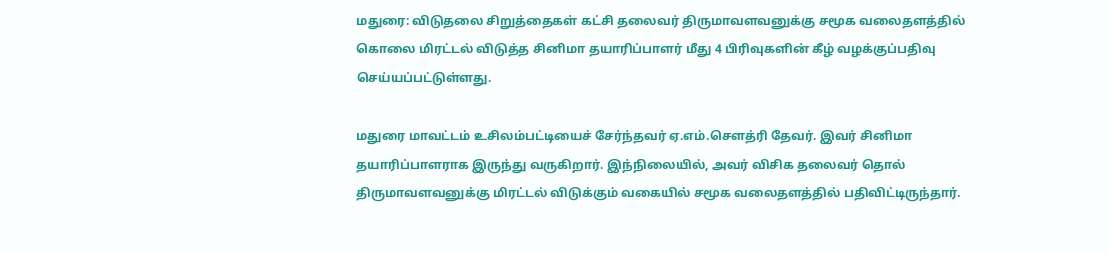மதுரை: விடுதலை சிறுத்தைகள் கட்சி தலைவர் திருமாவளவனுக்கு சமூக வலைதளத்தில் கொலை மிரட்டல் விடுத்த சினிமா தயாரிப்பாளர் மீது 4 பிரிவுகளின் கீழ் வழக்குப்பதிவு செய்யப்பட்டுள்ளது.

மதுரை மாவட்டம் உசிலம்பட்டியைச் சேர்ந்தவர் ஏ.எம்.சௌத்ரி தேவர். இவர் சினிமா தயாரிப்பாளராக இருந்து வருகிறார். இந்நிலையில், அவர் விசிக தலைவர் தொல் திருமாவளவனுக்கு மிரட்டல் விடுக்கும் வகையில் சமூக வலைதளத்தில் பதிவிட்டிருந்தார்.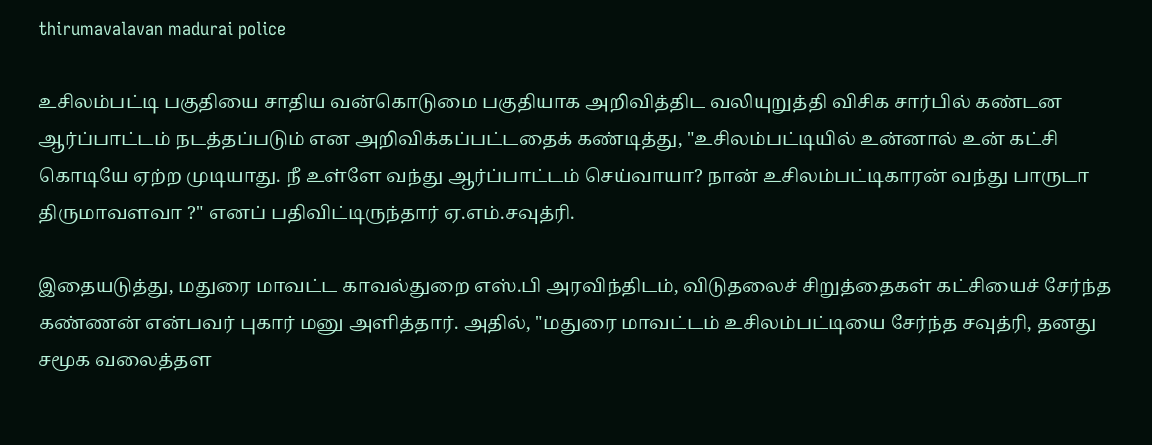thirumavalavan madurai police

உசிலம்பட்டி பகுதியை சாதிய வன்கொடுமை பகுதியாக அறிவித்திட வலியுறுத்தி விசிக சார்பில் கண்டன ஆர்ப்பாட்டம் நடத்தப்படும் என அறிவிக்கப்பட்டதைக் கண்டித்து, "உசிலம்பட்டியில் உன்னால் உன் கட்சி கொடியே ஏற்ற முடியாது. நீ உள்ளே வந்து ஆர்ப்பாட்டம் செய்வாயா? நான் உசிலம்பட்டிகாரன் வந்து பாருடா திருமாவளவா ?" எனப் பதிவிட்டிருந்தார் ஏ.எம்.சவுத்ரி.

இதையடுத்து, மதுரை மாவட்ட காவல்துறை எஸ்.பி அரவிந்திடம், விடுதலைச் சிறுத்தைகள் கட்சியைச் சேர்ந்த கண்ணன் என்பவர் புகார் மனு அளித்தார். அதில், "மதுரை மாவட்டம் உசிலம்பட்டியை சேர்ந்த சவுத்ரி, தனது சமூக வலைத்தள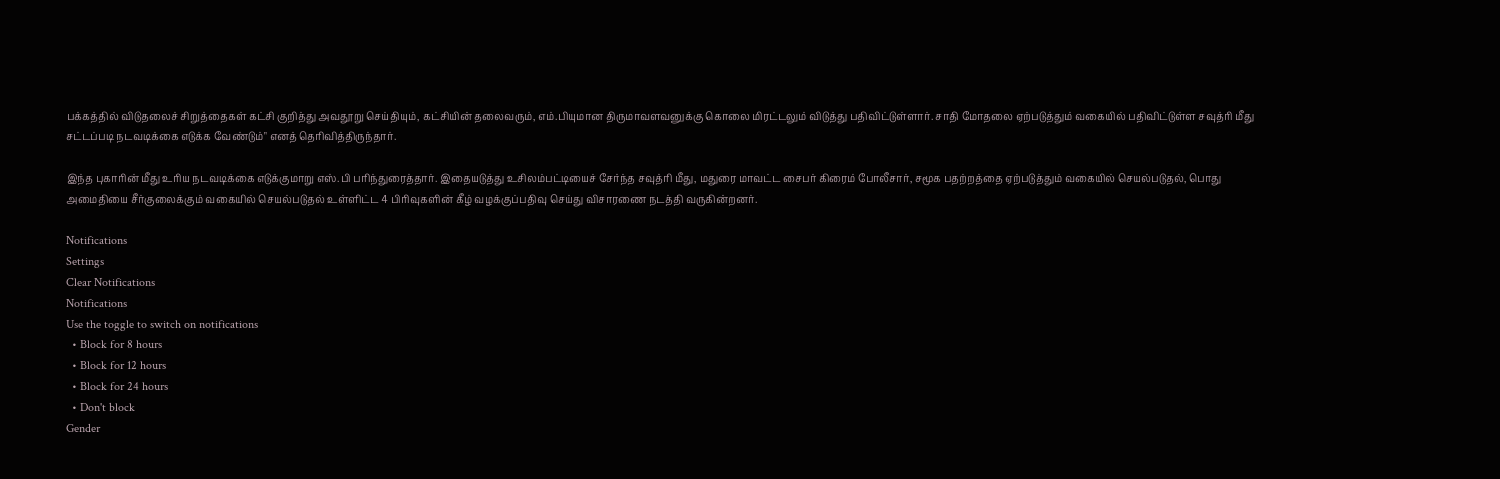பக்கத்தில் விடுதலைச் சிறுத்தைகள் கட்சி குறித்து அவதூறு செய்தியும், கட்சியின் தலைவரும், எம்.பியுமான திருமாவளவனுக்கு கொலை மிரட்டலும் விடுத்து பதிவிட்டுள்ளார். சாதி மோதலை ஏற்படுத்தும் வகையில் பதிவிட்டுள்ள சவுத்ரி மீது சட்டப்படி நடவடிக்கை எடுக்க வேண்டும்" எனத் தெரிவித்திருந்தார்.

இந்த புகாரின் மீது உரிய நடவடிக்கை எடுக்குமாறு எஸ்.பி பரிந்துரைத்தார். இதையடுத்து உசிலம்பட்டியைச் சேர்ந்த சவுத்ரி மீது, மதுரை மாவட்ட சைபர் கிரைம் போலீசார், சமூக பதற்றத்தை ஏற்படுத்தும் வகையில் செயல்படுதல், பொது அமைதியை சீர்குலைக்கும் வகையில் செயல்படுதல் உள்ளிட்ட 4 பிரிவுகளின் கீழ் வழக்குப்பதிவு செய்து விசாரணை நடத்தி வருகின்றனர்.

Notifications
Settings
Clear Notifications
Notifications
Use the toggle to switch on notifications
  • Block for 8 hours
  • Block for 12 hours
  • Block for 24 hours
  • Don't block
Gender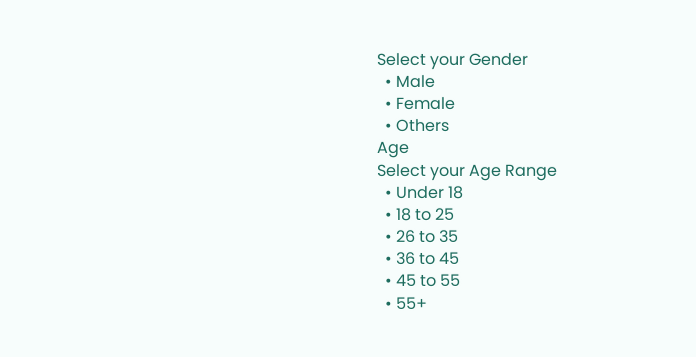Select your Gender
  • Male
  • Female
  • Others
Age
Select your Age Range
  • Under 18
  • 18 to 25
  • 26 to 35
  • 36 to 45
  • 45 to 55
  • 55+